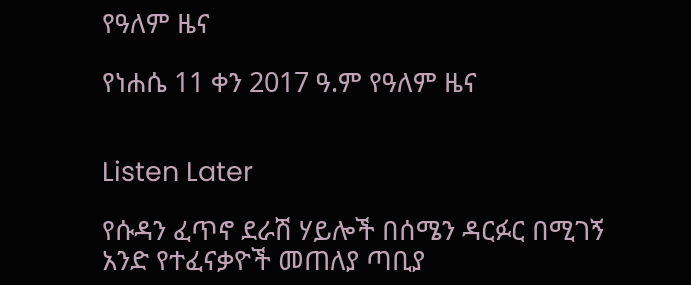የዓለም ዜና

የነሐሴ 11 ቀን 2017 ዓ.ም የዓለም ዜና


Listen Later

የሱዳን ፈጥኖ ደራሽ ሃይሎች በሰሜን ዳርፉር በሚገኝ አንድ የተፈናቃዮች መጠለያ ጣቢያ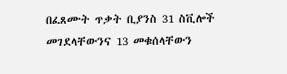በፈጸሙት ጥቃት ቢያንስ 31 ስቪሎች መገደላቸውንና 13 መቁሰላቸውን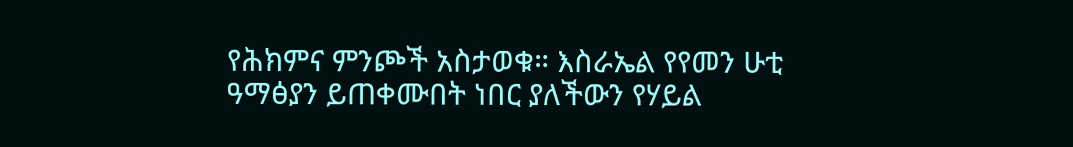የሕክምና ምንጮች አስታወቁ። እስራኤል የየመን ሁቲ ዓማፅያን ይጠቀሙበት ነበር ያለችውን የሃይል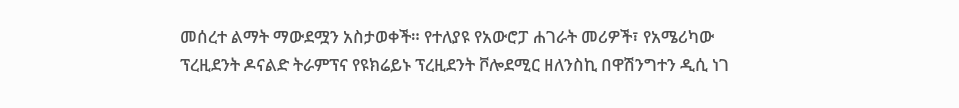መሰረተ ልማት ማውደሟን አስታወቀች። የተለያዩ የአውሮፓ ሐገራት መሪዎች፣ የአሜሪካው ፕረዚደንት ዶናልድ ትራምፕና የዩክሬይኑ ፕረዚደንት ቮሎደሚር ዘለንስኪ በዋሽንግተን ዲሲ ነገ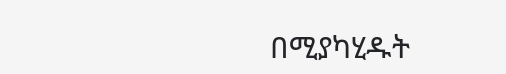በሚያካሂዱት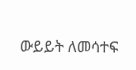ውይይት ለመሳተፍ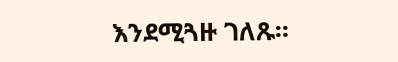እንደሚጓዙ ገለጹ።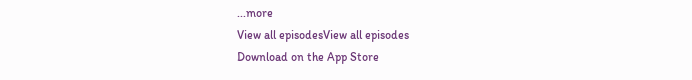...more
View all episodesView all episodes
Download on the App Store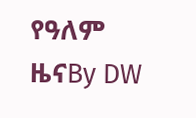የዓለም ዜናBy DW